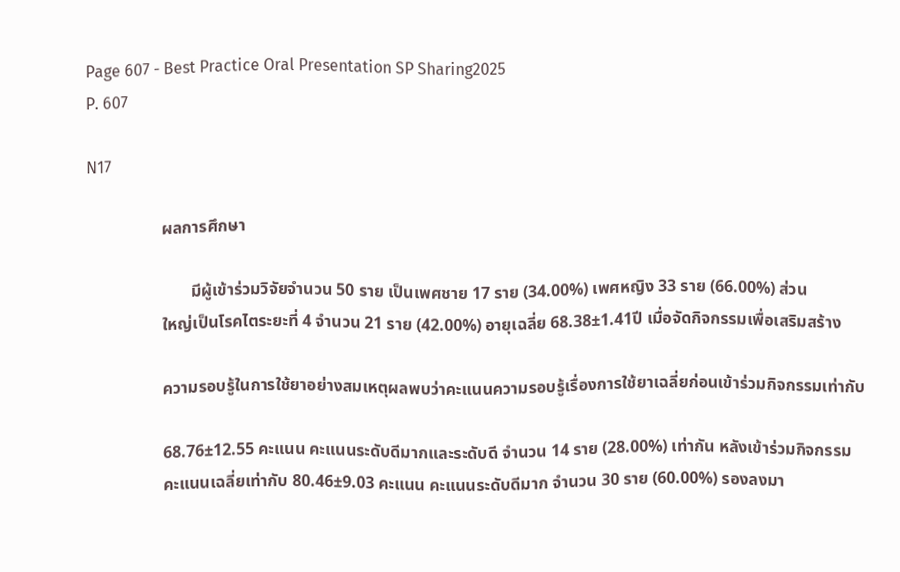Page 607 - Best Practice Oral Presentation SP Sharing2025
P. 607

N17

                  ผลการศึกษา

                         มีผู้เข้าร่วมวิจัยจำนวน 50 ราย เป็นเพศชาย 17 ราย (34.00%) เพศหญิง 33 ราย (66.00%) ส่วน
                  ใหญ่เป็นโรคไตระยะที่ 4 จำนวน 21 ราย (42.00%) อายุเฉลี่ย 68.38±1.41ปี เมื่อจัดกิจกรรมเพื่อเสริมสร้าง

                  ความรอบรู้ในการใช้ยาอย่างสมเหตุผลพบว่าคะแนนความรอบรู้เรื่องการใช้ยาเฉลี่ยก่อนเข้าร่วมกิจกรรมเท่ากับ

                  68.76±12.55 คะแนน คะแนนระดับดีมากและระดับดี จำนวน 14 ราย (28.00%) เท่ากัน หลังเข้าร่วมกิจกรรม
                  คะแนนเฉลี่ยเท่ากับ 80.46±9.03 คะแนน คะแนนระดับดีมาก จำนวน 30 ราย (60.00%) รองลงมา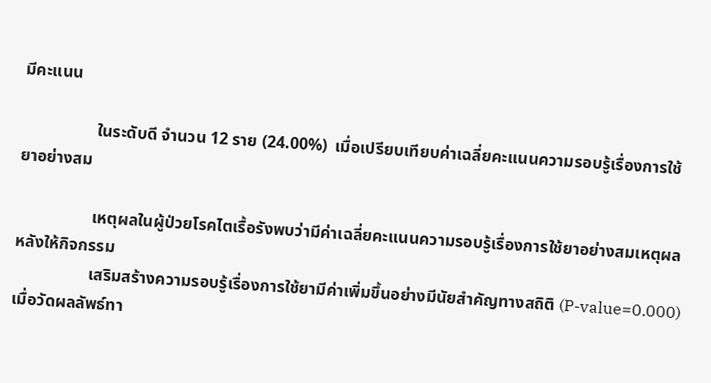มีคะแนน

                  ในระดับดี จำนวน 12 ราย (24.00%)  เมื่อเปรียบเทียบค่าเฉลี่ยคะแนนความรอบรู้เรื่องการใช้ยาอย่างสม

                  เหตุผลในผู้ป่วยโรคไตเรื้อรังพบว่ามีค่าเฉลี่ยคะแนนความรอบรู้เรื่องการใช้ยาอย่างสมเหตุผลหลังให้กิจกรรม
                  เสริมสร้างความรอบรู้เรื่องการใช้ยามีค่าเพิ่มขึ้นอย่างมีนัยสำคัญทางสถิติ (P-value=0.000) เมื่อวัดผลลัพธ์ทา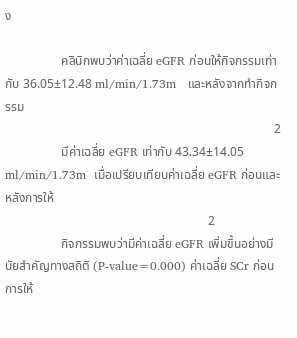ง

                  คลินิกพบว่าค่าเฉลี่ย eGFR ก่อนให้กิจกรรมเท่ากับ 36.05±12.48 ml/min/1.73m   และหลังจากทำกิจกรรม
                                                                                      2
                  มีค่าเฉลี่ย eGFR เท่ากับ 43.34±14.05 ml/min/1.73m  เมื่อเปรียบเทียบค่าเฉลี่ย eGFR ก่อนและหลังการให้
                                                                 2
                  กิจกรรมพบว่ามีค่าเฉลี่ย eGFR เพิ่มขึ้นอย่างมีนัยสำคัญทางสถิติ (P-value=0.000) ค่าเฉลี่ย SCr ก่อนการให้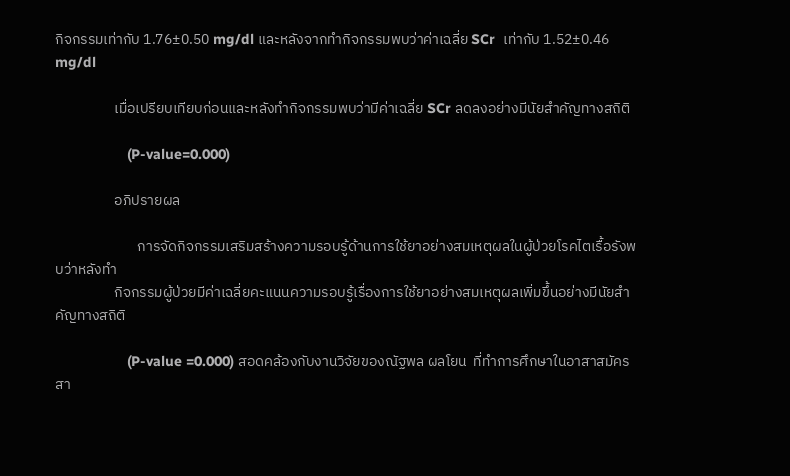กิจกรรมเท่ากับ 1.76±0.50 mg/dl และหลังจากทำกิจกรรมพบว่าค่าเฉลี่ย SCr  เท่ากับ 1.52±0.46 mg/dl

                  เมื่อเปรียบเทียบก่อนและหลังทำกิจกรรมพบว่ามีค่าเฉลี่ย SCr ลดลงอย่างมีนัยสำคัญทางสถิติ

                  (P-value=0.000)

                  อภิปรายผล

                         การจัดกิจกรรมเสริมสร้างความรอบรู้ด้านการใช้ยาอย่างสมเหตุผลในผู้ป่วยโรคไตเรื้อรังพบว่าหลังทำ
                  กิจกรรมผู้ป่วยมีค่าเฉลี่ยคะแนนความรอบรู้เรื่องการใช้ยาอย่างสมเหตุผลเพิ่มขึ้นอย่างมีนัยสำคัญทางสถิติ

                  (P-value =0.000) สอดคล้องกับงานวิจัยของณัฐพล ผลโยน  ที่ทำการศึกษาในอาสาสมัครสา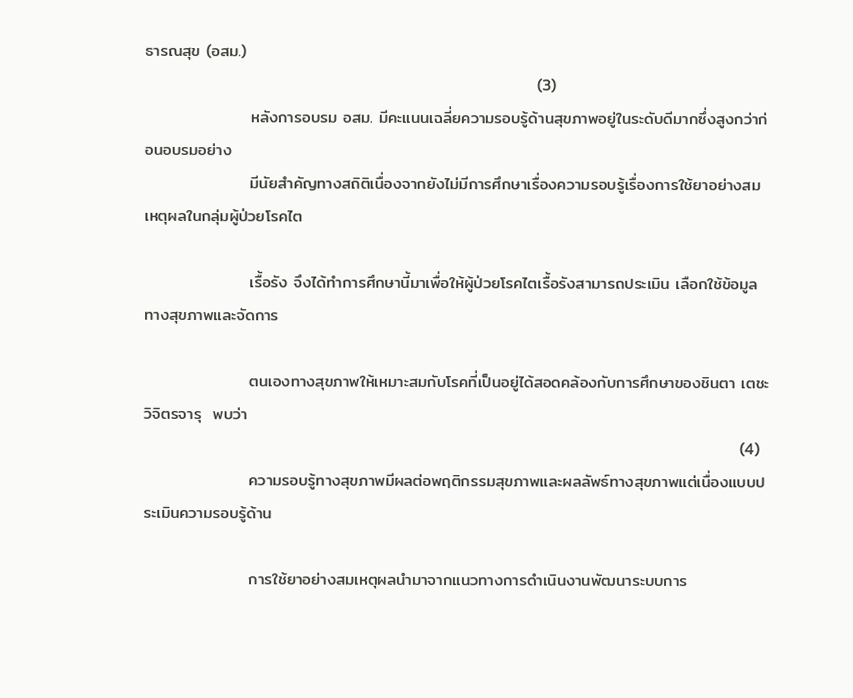ธารณสุข (อสม.)
                                                                   (3)
                  หลังการอบรม อสม. มีคะแนนเฉลี่ยความรอบรู้ด้านสุขภาพอยู่ในระดับดีมากซึ่งสูงกว่าก่อนอบรมอย่าง
                  มีนัยสำคัญทางสถิติเนื่องจากยังไม่มีการศึกษาเรื่องความรอบรู้เรื่องการใช้ยาอย่างสมเหตุผลในกลุ่มผู้ป่วยโรคไต

                  เรื้อรัง จึงได้ทำการศึกษานี้มาเพื่อให้ผู้ป่วยโรคไตเรื้อรังสามารถประเมิน เลือกใช้ข้อมูลทางสุขภาพและจัดการ

                  ตนเองทางสุขภาพให้เหมาะสมกับโรคที่เป็นอยู่ได้สอดคล้องกับการศึกษาของชินตา เตชะวิจิตรจารุ  พบว่า
                                                                                                      (4)
                  ความรอบรู้ทางสุขภาพมีผลต่อพฤติกรรมสุขภาพและผลลัพธ์ทางสุขภาพแต่เนื่องแบบประเมินความรอบรู้ด้าน

                  การใช้ยาอย่างสมเหตุผลนำมาจากแนวทางการดำเนินงานพัฒนาระบบการ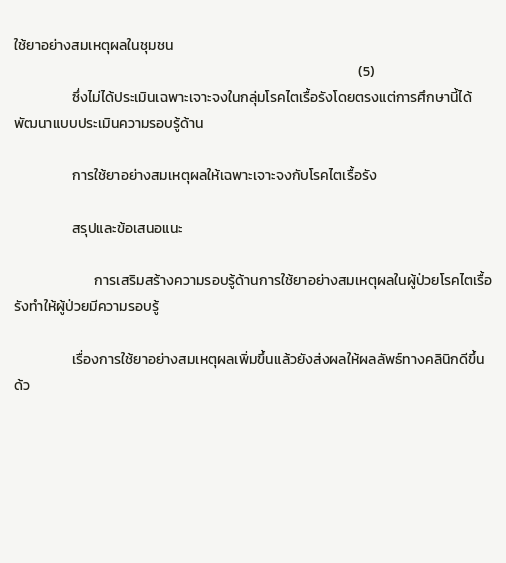ใช้ยาอย่างสมเหตุผลในชุมชน
                                                                                                           (5)
                  ซึ่งไม่ได้ประเมินเฉพาะเจาะจงในกลุ่มโรคไตเรื้อรังโดยตรงแต่การศึกษานี้ได้พัฒนาแบบประเมินความรอบรู้ด้าน

                  การใช้ยาอย่างสมเหตุผลให้เฉพาะเจาะจงกับโรคไตเรื้อรัง

                  สรุปและข้อเสนอแนะ

                         การเสริมสร้างความรอบรู้ด้านการใช้ยาอย่างสมเหตุผลในผู้ป่วยโรคไตเรื้อรังทำให้ผู้ป่วยมีความรอบรู้

                  เรื่องการใช้ยาอย่างสมเหตุผลเพิ่มขึ้นแล้วยังส่งผลให้ผลลัพธ์ทางคลินิกดีขึ้นด้ว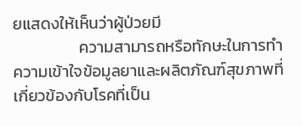ยแสดงให้เห็นว่าผู้ป่วยมี
                  ความสามารถหรือทักษะในการทำความเข้าใจข้อมูลยาและผลิตภัณฑ์สุขภาพที่เกี่ยวข้องกับโรคที่เป็น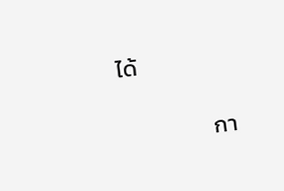ได้

                  กา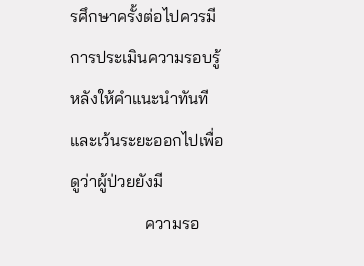รศึกษาครั้งต่อไปควรมีการประเมินความรอบรู้หลังให้คำแนะนำทันทีและเว้นระยะออกไปเพื่อดูว่าผู้ป่วยยังมี
                  ความรอ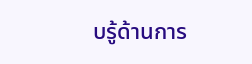บรู้ด้านการ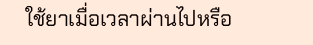ใช้ยาเมื่อเวลาผ่านไปหรือ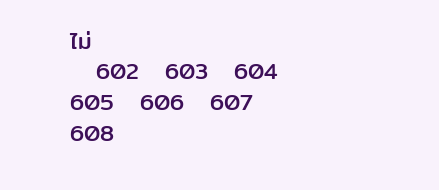ไม่
   602   603   604   605   606   607   608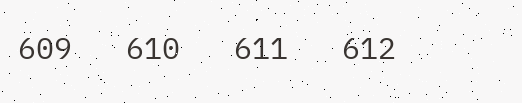609   610   611   612